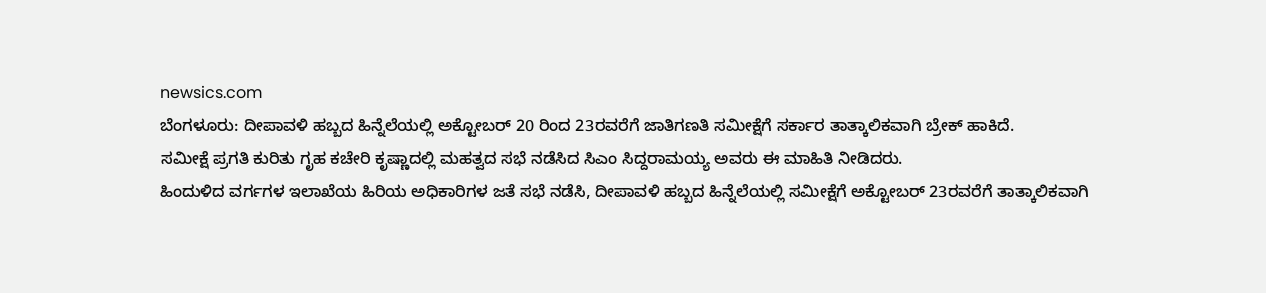newsics.com
ಬೆಂಗಳೂರು: ದೀಪಾವಳಿ ಹಬ್ಬದ ಹಿನ್ನೆಲೆಯಲ್ಲಿ ಅಕ್ಟೋಬರ್ 20 ರಿಂದ 23ರವರೆಗೆ ಜಾತಿಗಣತಿ ಸಮೀಕ್ಷೆಗೆ ಸರ್ಕಾರ ತಾತ್ಕಾಲಿಕವಾಗಿ ಬ್ರೇಕ್ ಹಾಕಿದೆ.
ಸಮೀಕ್ಷೆ ಪ್ರಗತಿ ಕುರಿತು ಗೃಹ ಕಚೇರಿ ಕೃಷ್ಣಾದಲ್ಲಿ ಮಹತ್ವದ ಸಭೆ ನಡೆಸಿದ ಸಿಎಂ ಸಿದ್ದರಾಮಯ್ಯ ಅವರು ಈ ಮಾಹಿತಿ ನೀಡಿದರು.
ಹಿಂದುಳಿದ ವರ್ಗಗಳ ಇಲಾಖೆಯ ಹಿರಿಯ ಅಧಿಕಾರಿಗಳ ಜತೆ ಸಭೆ ನಡೆಸಿ, ದೀಪಾವಳಿ ಹಬ್ಬದ ಹಿನ್ನೆಲೆಯಲ್ಲಿ ಸಮೀಕ್ಷೆಗೆ ಅಕ್ಟೋಬರ್ 23ರವರೆಗೆ ತಾತ್ಕಾಲಿಕವಾಗಿ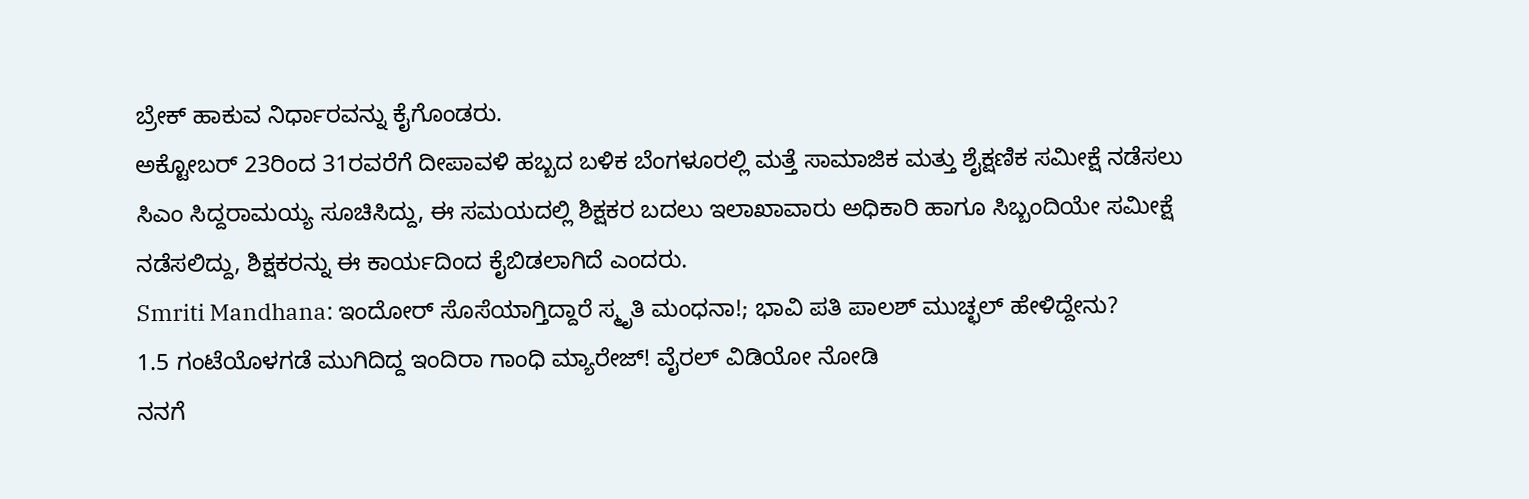ಬ್ರೇಕ್ ಹಾಕುವ ನಿರ್ಧಾರವನ್ನು ಕೈಗೊಂಡರು.
ಅಕ್ಟೋಬರ್ 23ರಿಂದ 31ರವರೆಗೆ ದೀಪಾವಳಿ ಹಬ್ಬದ ಬಳಿಕ ಬೆಂಗಳೂರಲ್ಲಿ ಮತ್ತೆ ಸಾಮಾಜಿಕ ಮತ್ತು ಶೈಕ್ಷಣಿಕ ಸಮೀಕ್ಷೆ ನಡೆಸಲು ಸಿಎಂ ಸಿದ್ದರಾಮಯ್ಯ ಸೂಚಿಸಿದ್ದು, ಈ ಸಮಯದಲ್ಲಿ ಶಿಕ್ಷಕರ ಬದಲು ಇಲಾಖಾವಾರು ಅಧಿಕಾರಿ ಹಾಗೂ ಸಿಬ್ಬಂದಿಯೇ ಸಮೀಕ್ಷೆ ನಡೆಸಲಿದ್ದು, ಶಿಕ್ಷಕರನ್ನು ಈ ಕಾರ್ಯದಿಂದ ಕೈಬಿಡಲಾಗಿದೆ ಎಂದರು.
Smriti Mandhana: ಇಂದೋರ್ ಸೊಸೆಯಾಗ್ತಿದ್ದಾರೆ ಸ್ಮೃತಿ ಮಂಧನಾ!; ಭಾವಿ ಪತಿ ಪಾಲಶ್ ಮುಚ್ಛಲ್ ಹೇಳಿದ್ದೇನು?
1.5 ಗಂಟೆಯೊಳಗಡೆ ಮುಗಿದಿದ್ದ ಇಂದಿರಾ ಗಾಂಧಿ ಮ್ಯಾರೇಜ್! ವೈರಲ್ ವಿಡಿಯೋ ನೋಡಿ
ನನಗೆ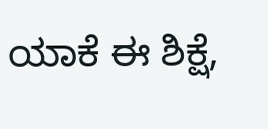ಯಾಕೆ ಈ ಶಿಕ್ಷೆ,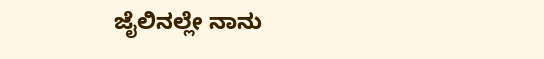ಜೈಲಿನಲ್ಲೇ ನಾನು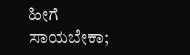ಹೀಗೆ ಸಾಯಬೇಕಾ;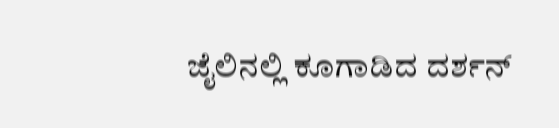ಜೈಲಿನಲ್ಲಿ ಕೂಗಾಡಿದ ದರ್ಶನ್